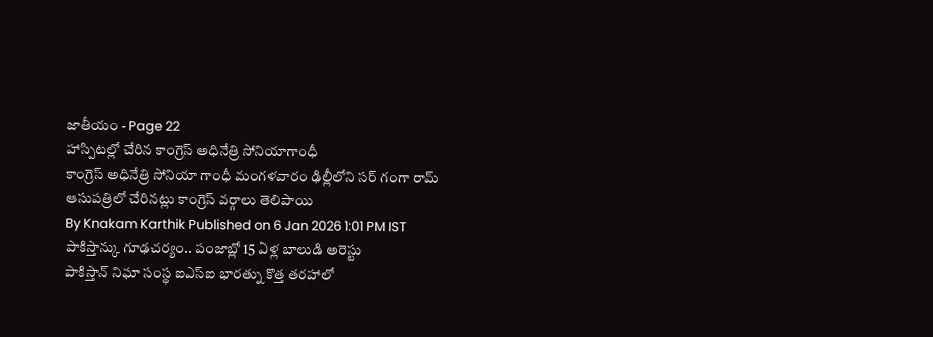జాతీయం - Page 22
హాస్పిటల్లో చేరిన కాంగ్రెస్ అధినేత్రి సోనియాగాంధీ
కాంగ్రెస్ అధినేత్రి సోనియా గాంధీ మంగళవారం ఢిల్లీలోని సర్ గంగా రామ్ ఆసుపత్రిలో చేరినట్లు కాంగ్రెస్ వర్గాలు తెలిపాయి
By Knakam Karthik Published on 6 Jan 2026 1:01 PM IST
పాకిస్తాన్కు గూఢచర్యం.. పంజాబ్లో 15 ఏళ్ల బాలుడి అరెస్టు
పాకిస్తాన్ నిఘా సంస్థ ఐఎస్ఐ భారత్ను కొత్త తరహాలో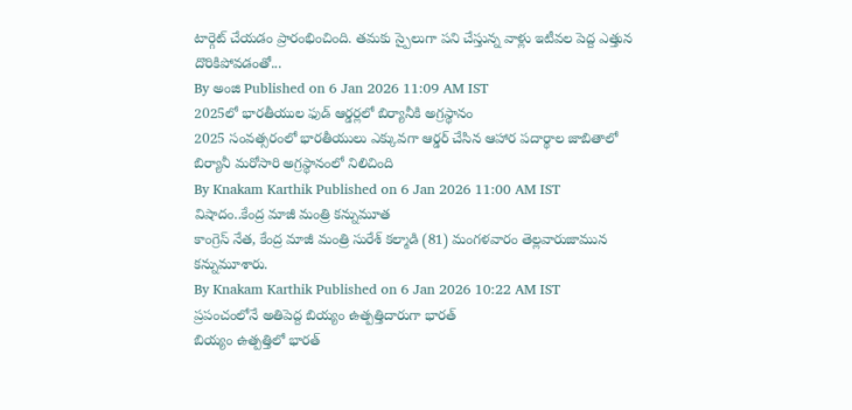టార్గెట్ చేయడం ప్రారంభించింది. తమకు స్పైలుగా పని చేస్తున్న వాళ్లు ఇటీవల పెద్ద ఎత్తున దొరికిపోవడంతో...
By అంజి Published on 6 Jan 2026 11:09 AM IST
2025లో భారతీయుల ఫుడ్ ఆర్డర్లలో బిర్యానీకి అగ్రస్థానం
2025 సంవత్సరంలో భారతీయులు ఎక్కువగా ఆర్డర్ చేసిన ఆహార పదార్థాల జాబితాలో బిర్యానీ మరోసారి అగ్రస్థానంలో నిలిచింది
By Knakam Karthik Published on 6 Jan 2026 11:00 AM IST
విషాదం..కేంద్ర మాజీ మంత్రి కన్నుమూత
కాంగ్రెస్ నేత, కేంద్ర మాజీ మంత్రి సురేశ్ కల్మాడి (81) మంగళవారం తెల్లవారుజామున కన్నుమూశారు.
By Knakam Karthik Published on 6 Jan 2026 10:22 AM IST
ప్రపంచంలోనే అతిపెద్ద బియ్యం ఉత్పత్తిదారుగా భారత్
బియ్యం ఉత్పత్తిలో భారత్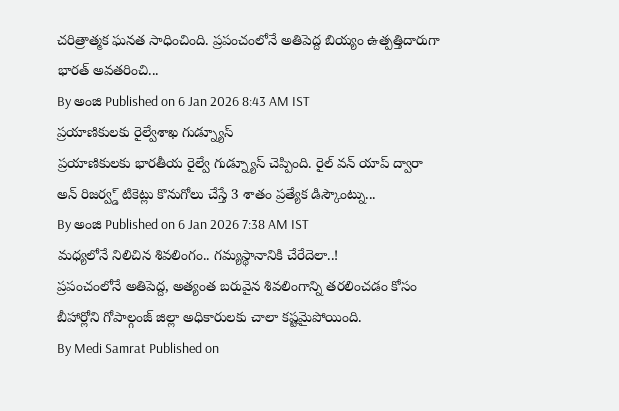చరిత్రాత్మక ఘనత సాధించింది. ప్రపంచంలోనే అతిపెద్ద బియ్యం ఉత్పత్తిదారుగా భారత్ అవతరించి...
By అంజి Published on 6 Jan 2026 8:43 AM IST
ప్రయాణికులకు రైల్వేశాఖ గుడ్న్యూస్
ప్రయాణికులకు భారతీయ రైల్వే గుడ్న్యూస్ చెప్పింది. రైల్ వన్ యాప్ ద్వారా అన్ రిజర్వ్డ్ టికెట్లు కొనుగోలు చేస్తే 3 శాతం ప్రత్యేక డిస్కౌంట్ను...
By అంజి Published on 6 Jan 2026 7:38 AM IST
మధ్యలోనే నిలిచిన శివలింగం.. గమ్యస్థానానికి చేరేదెలా..!
ప్రపంచంలోనే అతిపెద్ద, అత్యంత బరువైన శివలింగాన్ని తరలించడం కోసం బీహార్లోని గోపాల్గంజ్ జిల్లా అధికారులకు చాలా కష్టమైపోయింది.
By Medi Samrat Published on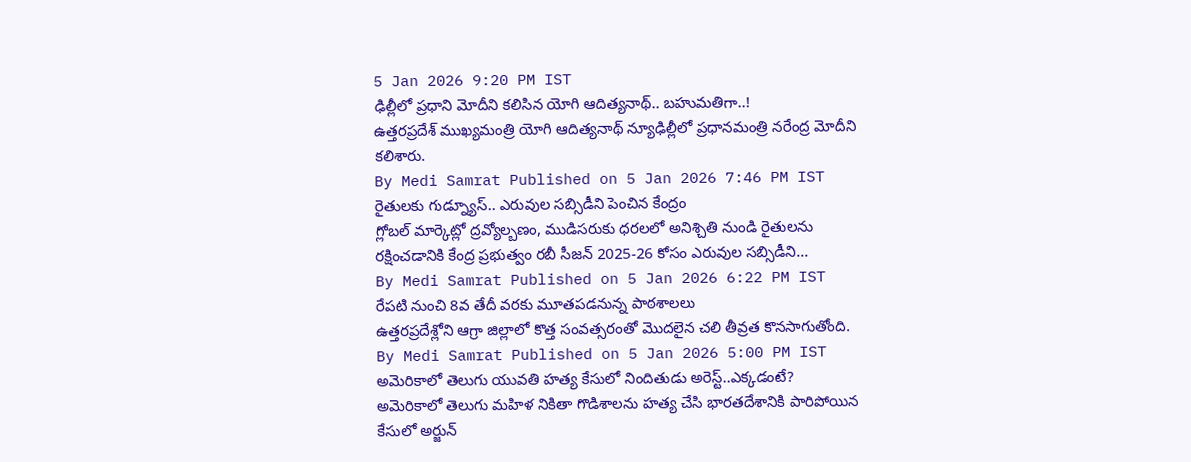5 Jan 2026 9:20 PM IST
ఢిల్లీలో ప్రధాని మోదీని కలిసిన యోగి ఆదిత్యనాథ్.. బహుమతిగా..!
ఉత్తరప్రదేశ్ ముఖ్యమంత్రి యోగి ఆదిత్యనాథ్ న్యూఢిల్లీలో ప్రధానమంత్రి నరేంద్ర మోదీని కలిశారు.
By Medi Samrat Published on 5 Jan 2026 7:46 PM IST
రైతులకు గుడ్న్యూస్.. ఎరువుల సబ్సిడీని పెంచిన కేంద్రం
గ్లోబల్ మార్కెట్లో ద్రవ్యోల్బణం, ముడిసరుకు ధరలలో అనిశ్చితి నుండి రైతులను రక్షించడానికి కేంద్ర ప్రభుత్వం రబీ సీజన్ 2025-26 కోసం ఎరువుల సబ్సిడీని...
By Medi Samrat Published on 5 Jan 2026 6:22 PM IST
రేపటి నుంచి 8వ తేదీ వరకు మూతపడనున్న పాఠశాలలు
ఉత్తరప్రదేశ్లోని ఆగ్రా జిల్లాలో కొత్త సంవత్సరంతో మొదలైన చలి తీవ్రత కొనసాగుతోంది.
By Medi Samrat Published on 5 Jan 2026 5:00 PM IST
అమెరికాలో తెలుగు యువతి హత్య కేసులో నిందితుడు అరెస్ట్..ఎక్కడంటే?
అమెరికాలో తెలుగు మహిళ నికితా గొడిశాలను హత్య చేసి భారతదేశానికి పారిపోయిన కేసులో అర్జున్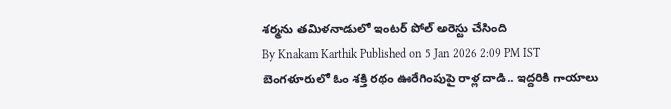శర్మను తమిళనాడులో ఇంటర్ పోల్ అరెస్టు చేసింది
By Knakam Karthik Published on 5 Jan 2026 2:09 PM IST
బెంగళూరులో ఓం శక్తి రథం ఊరేగింపుపై రాళ్ల దాడి.. ఇద్దరికి గాయాలు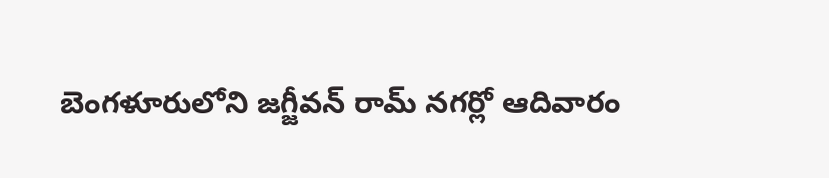బెంగళూరులోని జగ్జీవన్ రామ్ నగర్లో ఆదివారం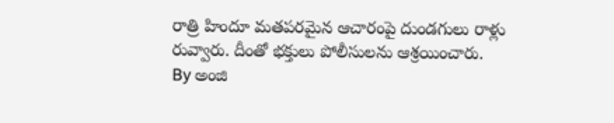రాత్రి హిందూ మతపరమైన ఆచారంపై దుండగులు రాళ్లు రువ్వారు. దీంతో భక్తులు పోలీసులను ఆశ్రయించారు.
By అంజి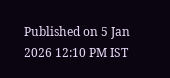Published on 5 Jan 2026 12:10 PM IST